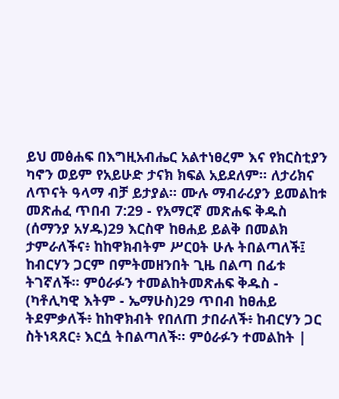ይህ መፅሐፍ በእግዚአብሔር አልተነፀረም እና የክርስቲያን ካኖን ወይም የአይሁድ ታናክ ክፍል አይደለም። ለታሪክና ለጥናት ዓላማ ብቻ ይታያል። ሙሉ ማብራሪያን ይመልከቱ መጽሐፈ ጥበብ 7:29 - የአማርኛ መጽሐፍ ቅዱስ (ሰማንያ አሃዱ)29 እርስዋ ከፀሐይ ይልቅ በመልክ ታምራለችና፥ ከከዋክብትም ሥርዐት ሁሉ ትበልጣለች፤ ከብርሃን ጋርም በምትመዘንበት ጊዜ በልጣ በፊቱ ትገኛለች። ምዕራፉን ተመልከትመጽሐፍ ቅዱስ - (ካቶሊካዊ እትም - ኤማሁስ)29 ጥበብ ከፀሐይ ትደምቃለች፥ ከከዋክብት የበለጠ ታበራለች፥ ከብርሃን ጋር ስትነጻጸር፥ እርሷ ትበልጣለች። ምዕራፉን ተመልከት |